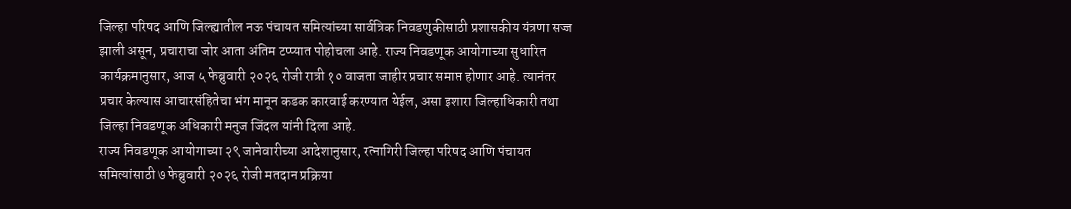जिल्हा परिषद आणि जिल्ह्यातील नऊ पंचायत समित्यांच्या सार्वत्रिक निवडणुकीसाठी प्रशासकीय यंत्रणा सज्ज झाली असून, प्रचाराचा जोर आता अंतिम टप्प्यात पोहोचला आहे. राज्य निवडणूक आयोगाच्या सुधारित कार्यक्रमानुसार, आज ५ फेब्रुवारी २०२६ रोजी रात्री १० वाजता जाहीर प्रचार समाप्त होणार आहे. त्यानंतर प्रचार केल्यास आचारसंहितेचा भंग मानून कडक कारवाई करण्यात येईल, असा इशारा जिल्हाधिकारी तथा जिल्हा निवडणूक अधिकारी मनुज जिंदल यांनी दिला आहे.
राज्य निवडणूक आयोगाच्या २९ जानेवारीच्या आदेशानुसार, रत्नागिरी जिल्हा परिषद आणि पंचायत समित्यांसाठी ७ फेब्रुवारी २०२६ रोजी मतदान प्रक्रिया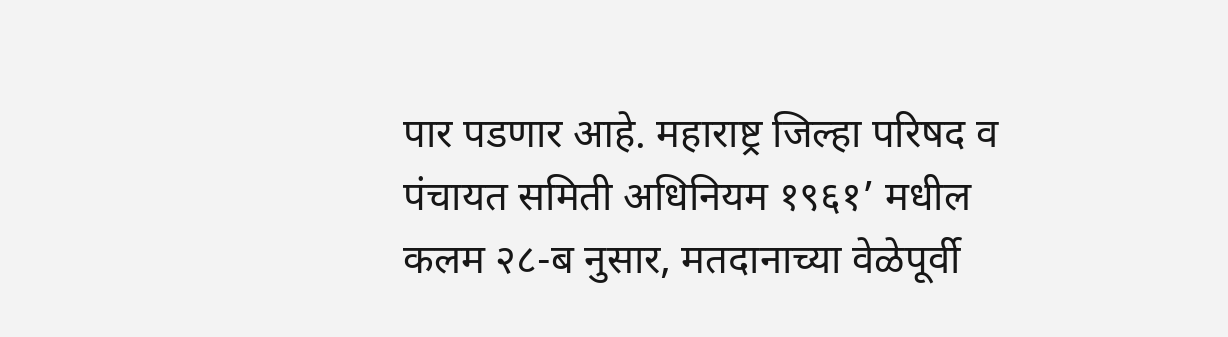पार पडणार आहे. महाराष्ट्र जिल्हा परिषद व पंचायत समिती अधिनियम १९६१’ मधील कलम २८-ब नुसार, मतदानाच्या वेळेपूर्वी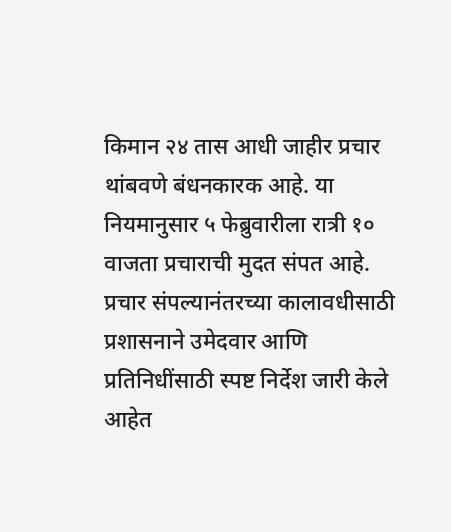किमान २४ तास आधी जाहीर प्रचार थांबवणे बंधनकारक आहे. या नियमानुसार ५ फेब्रुवारीला रात्री १० वाजता प्रचाराची मुदत संपत आहे.
प्रचार संपल्यानंतरच्या कालावधीसाठी प्रशासनाने उमेदवार आणि प्रतिनिधींसाठी स्पष्ट निर्देश जारी केले आहेत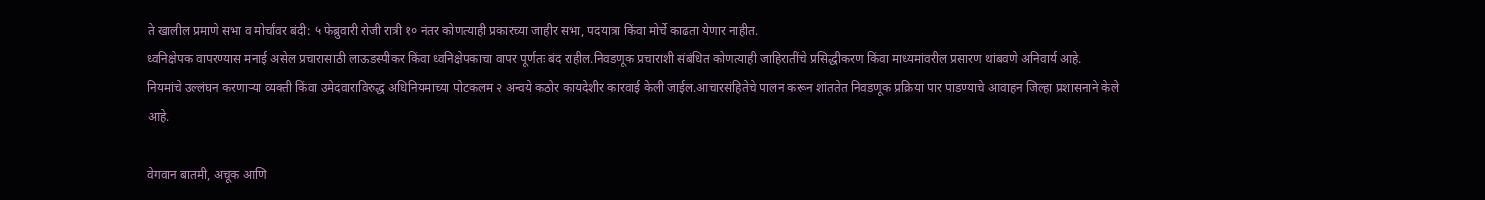ते खालील प्रमाणे सभा व मोर्चांवर बंदी: ५ फेब्रुवारी रोजी रात्री १० नंतर कोणत्याही प्रकारच्या जाहीर सभा, पदयात्रा किंवा मोर्चे काढता येणार नाहीत.
ध्वनिक्षेपक वापरण्यास मनाई असेल प्रचारासाठी लाऊडस्पीकर किंवा ध्वनिक्षेपकाचा वापर पूर्णतः बंद राहील.निवडणूक प्रचाराशी संबंधित कोणत्याही जाहिरातींचे प्रसिद्धीकरण किंवा माध्यमांवरील प्रसारण थांबवणे अनिवार्य आहे.
नियमांचे उल्लंघन करणाऱ्या व्यक्ती किंवा उमेदवाराविरुद्ध अधिनियमाच्या पोटकलम २ अन्वये कठोर कायदेशीर कारवाई केली जाईल.आचारसंहितेचे पालन करून शांततेत निवडणूक प्रक्रिया पार पाडण्याचे आवाहन जिल्हा प्रशासनाने केले आहे.

वेगवान बातमी, अचूक आणि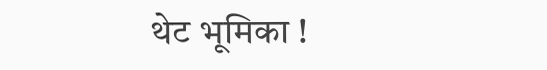थेट भूमिका !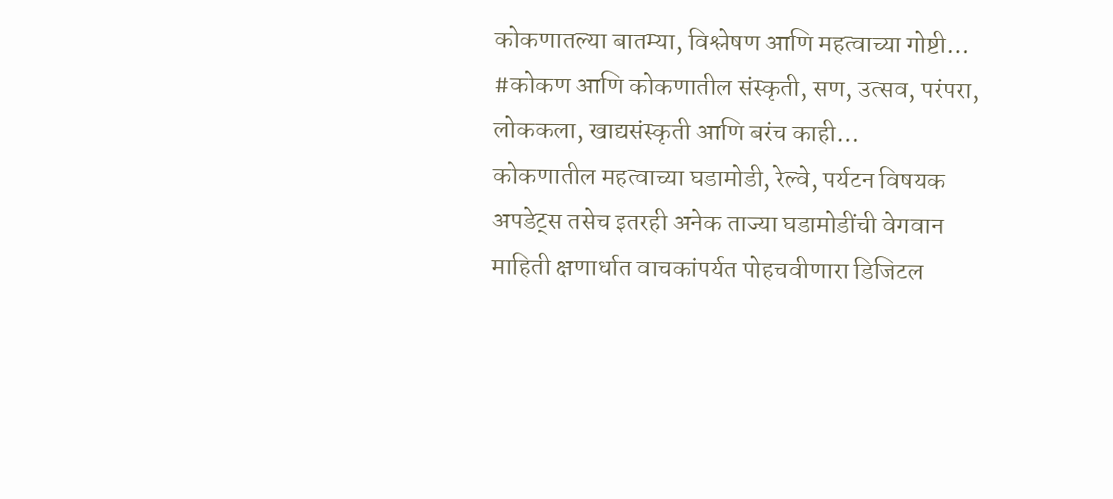कोकणातल्या बातम्या, विश्लेषण आणि महत्वाच्या गोष्टी… #कोकण आणि कोकणातील संस्कृती, सण, उत्सव, परंपरा, लोककला, खाद्यसंस्कृती आणि बरंच काही…
कोकणातील महत्वाच्या घडामोडी, रेल्वे, पर्यटन विषयक अपडेट्स तसेच इतरही अनेक ताज्या घडामोडींची वेगवान माहिती क्षणार्धात वाचकांपर्यत पोहचवीणारा डिजिटल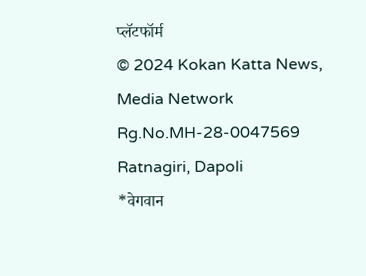प्लॅटफॉर्म
© 2024 Kokan Katta News, Media Network
Rg.No.MH-28-0047569
Ratnagiri, Dapoli
*वेगवान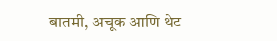बातमी, अचूक आणि थेट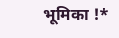भूमिका !*